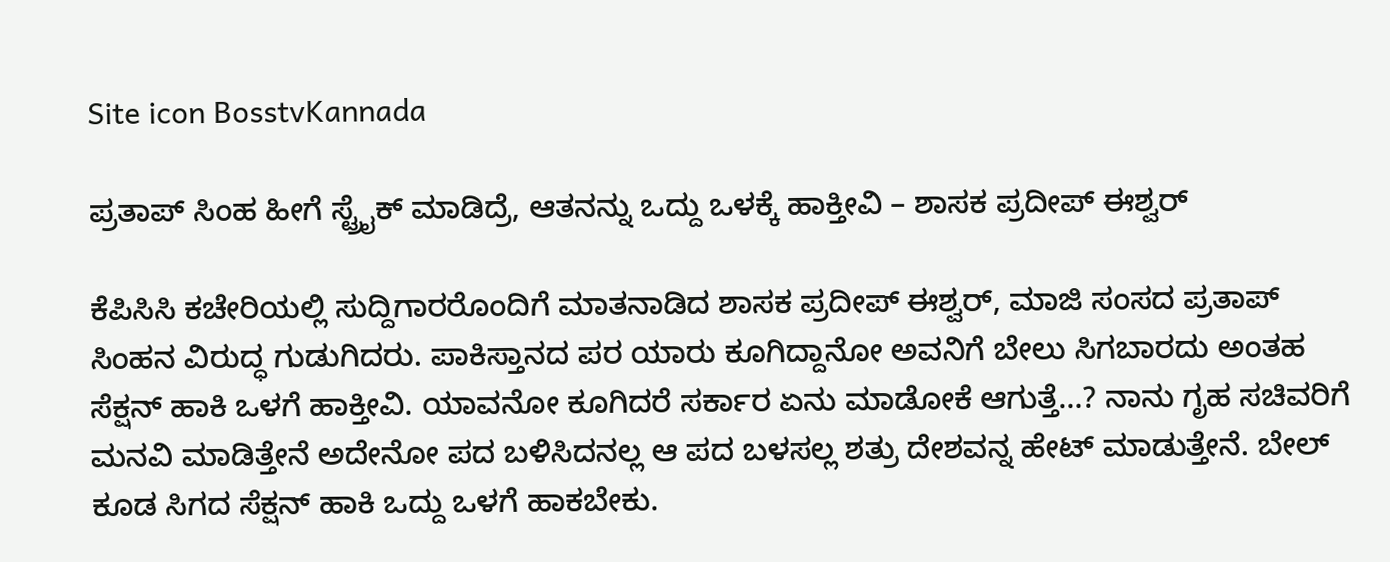Site icon BosstvKannada

ಪ್ರತಾಪ್ ಸಿಂಹ ಹೀಗೆ ಸ್ಟ್ರೈಕ್ ಮಾಡಿದ್ರೆ, ಆತನನ್ನು ಒದ್ದು ಒಳಕ್ಕೆ ಹಾಕ್ತೀವಿ – ಶಾಸಕ ಪ್ರದೀಪ್ ಈಶ್ವರ್

ಕೆಪಿಸಿಸಿ ಕಚೇರಿಯಲ್ಲಿ ಸುದ್ದಿಗಾರರೊಂದಿಗೆ ಮಾತನಾಡಿದ ಶಾಸಕ ಪ್ರದೀಪ್ ಈಶ್ವರ್, ಮಾಜಿ ಸಂಸದ ಪ್ರತಾಪ್‌ ಸಿಂಹನ ವಿರುದ್ಧ ಗುಡುಗಿದರು. ಪಾಕಿಸ್ತಾನದ ಪರ ಯಾರು ಕೂಗಿದ್ದಾನೋ ಅವನಿಗೆ ಬೇಲು ಸಿಗಬಾರದು ಅಂತಹ ಸೆಕ್ಷನ್ ಹಾಕಿ ಒಳಗೆ ಹಾಕ್ತೀವಿ. ಯಾವನೋ ಕೂಗಿದರೆ ಸರ್ಕಾರ ಏನು ಮಾಡೋಕೆ ಆಗುತ್ತೆ…? ನಾನು ಗೃಹ ಸಚಿವರಿಗೆ ಮನವಿ ಮಾಡಿತ್ತೇನೆ ಅದೇನೋ ಪದ ಬಳಿಸಿದನಲ್ಲ ಆ ಪದ ಬಳಸಲ್ಲ ಶತ್ರು ದೇಶವನ್ನ ಹೇಟ್ ಮಾಡುತ್ತೇನೆ. ಬೇಲ್ ಕೂಡ ಸಿಗದ ಸೆಕ್ಷನ್ ಹಾಕಿ ಒದ್ದು ಒಳಗೆ ಹಾಕಬೇಕು.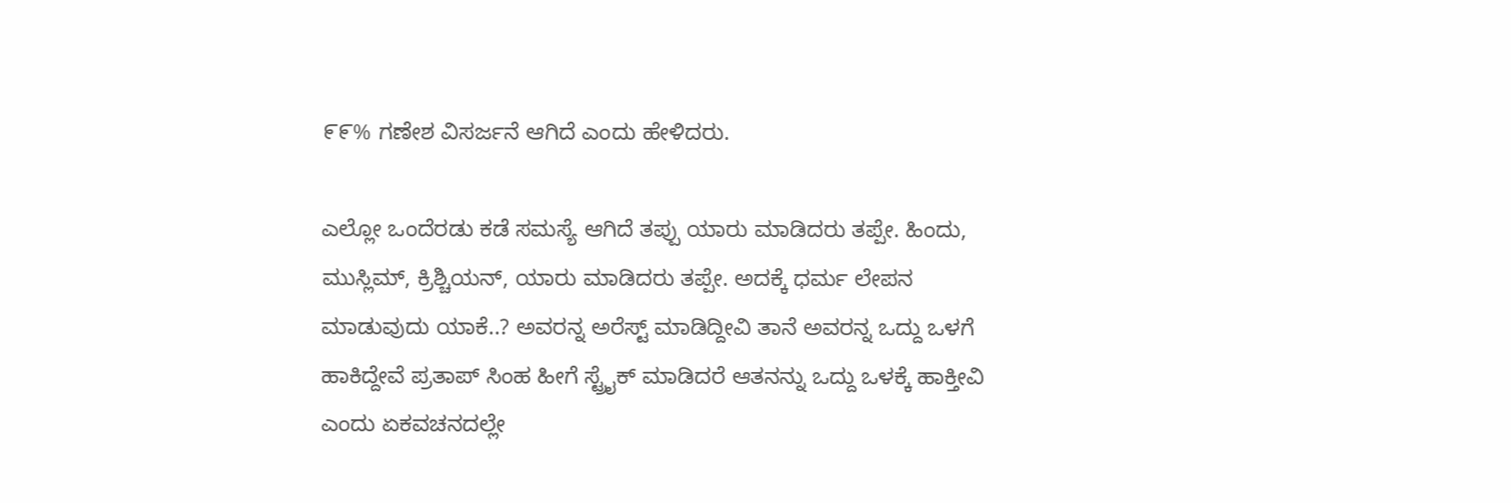೯೯% ಗಣೇಶ ವಿಸರ್ಜನೆ ಆಗಿದೆ ಎಂದು ಹೇಳಿದರು.

ಎಲ್ಲೋ ಒಂದೆರಡು ಕಡೆ ಸಮಸ್ಯೆ ಆಗಿದೆ ತಪ್ಪು ಯಾರು ಮಾಡಿದರು ತಪ್ಪೇ. ಹಿಂದು, ಮುಸ್ಲಿಮ್, ಕ್ರಿಶ್ಚಿಯನ್, ಯಾರು ಮಾಡಿದರು ತಪ್ಪೇ. ಅದಕ್ಕೆ‌ ಧರ್ಮ ಲೇಪನ ಮಾಡುವುದು ಯಾಕೆ..? ಅವರನ್ನ ಅರೆಸ್ಟ್ ಮಾಡಿದ್ದೀವಿ ತಾನೆ ಅವರನ್ನ ಒದ್ದು ಒಳಗೆ ಹಾಕಿದ್ದೇವೆ ಪ್ರತಾಪ್ ಸಿಂಹ ಹೀಗೆ ಸ್ಟ್ರೈಕ್ ಮಾಡಿದರೆ ಆತನನ್ನು ಒದ್ದು ಒಳಕ್ಕೆ ಹಾಕ್ತೀವಿ ಎಂದು ಏಕವಚನದಲ್ಲೇ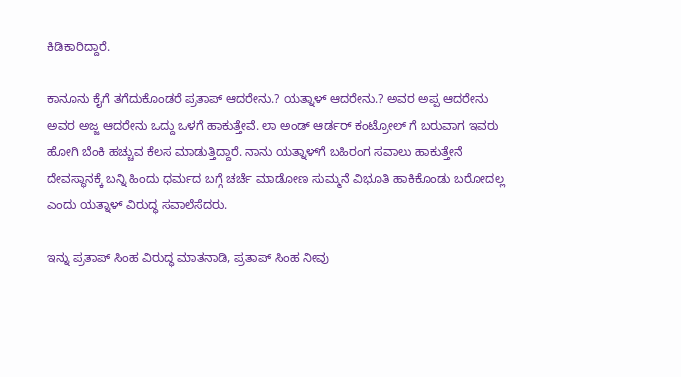ಕಿಡಿಕಾರಿದ್ದಾರೆ.

ಕಾನೂನು ಕೈಗೆ ತಗೆದುಕೊಂಡರೆ ಪ್ರತಾಪ್ ಆದರೇನು.? ಯತ್ನಾಳ್ ಆದರೇನು.? ಅವರ ಅಪ್ಪ ಆದರೇನು ಅವರ ಅಜ್ಜ ಆದರೇನು ಒದ್ದು ಒಳಗೆ ಹಾಕುತ್ತೇವೆ. ಲಾ ಅಂಡ್ ಆರ್ಡರ್ ಕಂಟ್ರೋಲ್‌ ಗೆ ಬರುವಾಗ ಇವರು ಹೋಗಿ ಬೆಂಕಿ ಹಚ್ಚುವ ಕೆಲಸ ಮಾಡುತ್ತಿದ್ದಾರೆ. ನಾನು ಯತ್ನಾಳ್‌ಗೆ ಬಹಿರಂಗ ಸವಾಲು ಹಾಕುತ್ತೇನೆ ದೇವಸ್ಥಾನಕ್ಕೆ ಬನ್ನಿ ಹಿಂದು ಧರ್ಮದ ಬಗ್ಗೆ ಚರ್ಚೆ ಮಾಡೋಣ ಸುಮ್ಮನೆ ವಿಭೂತಿ ಹಾಕಿಕೊಂಡು ಬರೋದಲ್ಲ ಎಂದು ಯತ್ನಾಳ್‌ ವಿರುದ್ಧ ಸವಾಲೆಸೆದರು.

ಇನ್ನು ಪ್ರತಾಪ್‌ ಸಿಂಹ ವಿರುದ್ಧ ಮಾತನಾಡಿ, ಪ್ರತಾಪ್ ಸಿಂಹ ನೀವು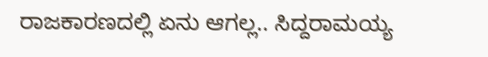ರಾಜಕಾರಣದಲ್ಲಿ ಏನು ಆಗಲ್ಲ.. ಸಿದ್ದರಾಮಯ್ಯ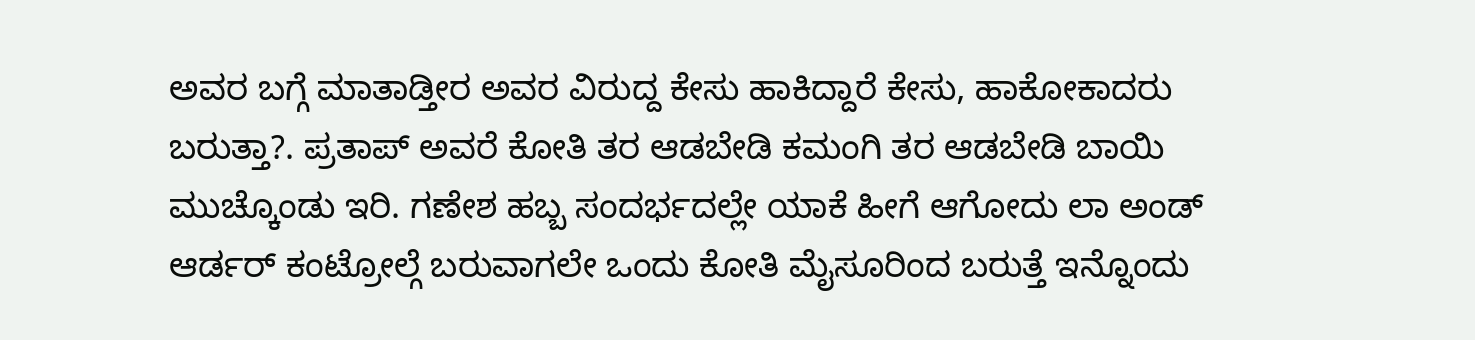ಅವರ ಬಗ್ಗೆ ಮಾತಾಡ್ತೀರ ಅವರ ವಿರುದ್ದ ಕೇಸು ಹಾಕಿದ್ದಾರೆ ಕೇಸು, ಹಾಕೋಕಾದರು ಬರುತ್ತಾ?. ಪ್ರತಾಪ್ ಅವರೆ ಕೋತಿ ತರ ಆಡಬೇಡಿ ಕಮಂಗಿ ತರ ಆಡಬೇಡಿ ಬಾಯಿ ಮುಚ್ಕೊಂಡು ಇರಿ. ಗಣೇಶ ಹಬ್ಬ ಸಂದರ್ಭದಲ್ಲೇ ಯಾಕೆ ಹೀಗೆ ಆಗೋದು ಲಾ ಅಂಡ್ ಆರ್ಡರ್ ಕಂಟ್ರೋಲ್ಗೆ ಬರುವಾಗಲೇ ಒಂದು ಕೋತಿ ಮೈಸೂರಿಂದ ಬರುತ್ತೆ ಇನ್ನೊಂದು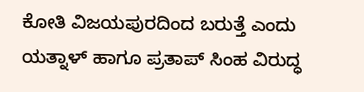ಕೋತಿ ವಿಜಯಪುರದಿಂದ ಬರುತ್ತೆ ಎಂದು ಯತ್ನಾಳ್‌ ಹಾಗೂ ಪ್ರತಾಪ್‌ ಸಿಂಹ ವಿರುದ್ಧ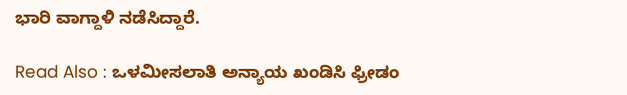ಭಾರಿ ವಾಗ್ದಾಳಿ ನಡೆಸಿದ್ದಾರೆ.

Read Also : ಒಳಮೀಸಲಾತಿ ಅನ್ಯಾಯ ಖಂಡಿಸಿ ಫ್ರೀಡಂ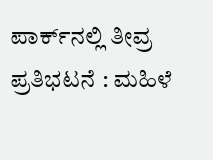ಪಾರ್ಕ್‌ನಲ್ಲಿ ತೀವ್ರ ಪ್ರತಿಭಟನೆ : ಮಹಿಳೆ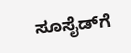ಸೂಸೈಡ್‌ಗೆ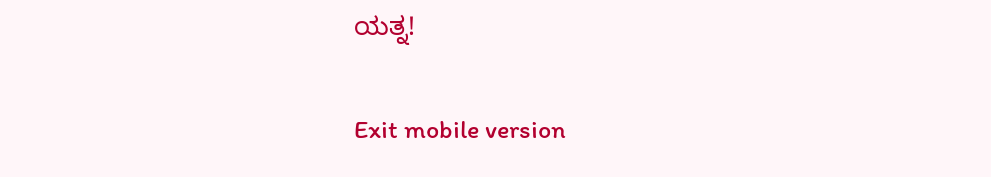ಯತ್ನ!

Exit mobile version